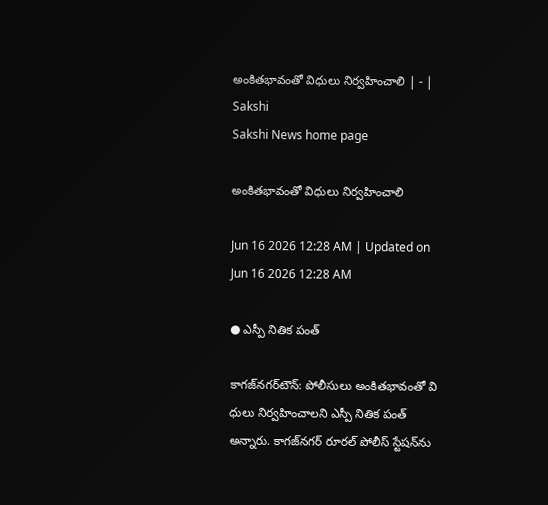అంకితభావంతో విధులు నిర్వహించాలి | - | Sakshi
Sakshi News home page

అంకితభావంతో విధులు నిర్వహించాలి

Jun 16 2026 12:28 AM | Updated on Jun 16 2026 12:28 AM

● ఎస్పీ నితిక పంత్‌

కాగజ్‌నగర్‌టౌన్‌: పోలీసులు అంకితభావంతో వి ధులు నిర్వహించాలని ఎస్పీ నితిక పంత్‌ అన్నారు. కాగజ్‌నగర్‌ రూరల్‌ పోలీస్‌ స్టేషన్‌ను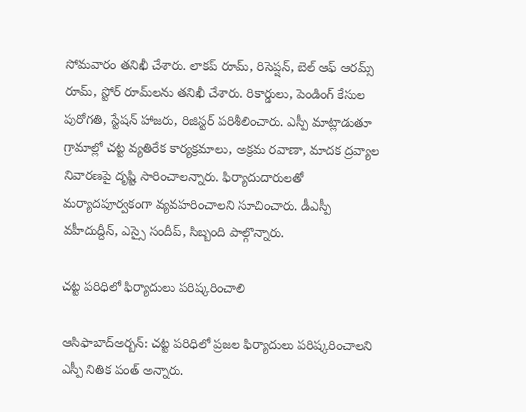సోమవారం తనిఖీ చేశారు. లాకప్‌ రూమ్‌, రిసెప్షన్‌, బెల్‌ ఆఫ్‌ ఆరమ్స్‌ రూమ్‌, స్టోర్‌ రూమ్‌లను తనిఖీ చేశారు. రికార్డులు, పెండింగ్‌ కేసుల పురోగతి, స్టేషన్‌ హాజరు, రిజిస్టర్‌ పరిశీలించారు. ఎస్పీ మాట్లాడుతూ గ్రామాల్లో చట్ట వ్యతిరేక కార్యక్రమాలు, అక్రమ రవాణా, మాదక ద్రవ్యాల నివారణపై దృష్టి సారించాలన్నారు. ఫిర్యాదుదారులతో మర్యాదపూర్వకంగా వ్యవహరించాలని సూచించారు. డీఎస్పీ వహీదుద్దీన్‌, ఎస్సై సందీప్‌, సిబ్బంది పాల్గొన్నారు.

చట్ట పరిధిలో ఫిర్యాదులు పరిష్కరించాలి

ఆసిఫాబాద్‌అర్బన్‌: చట్ట పరిధిలో ప్రజల ఫిర్యాదులు పరిష్కరించాలని ఎస్పీ నితిక పంత్‌ అన్నారు.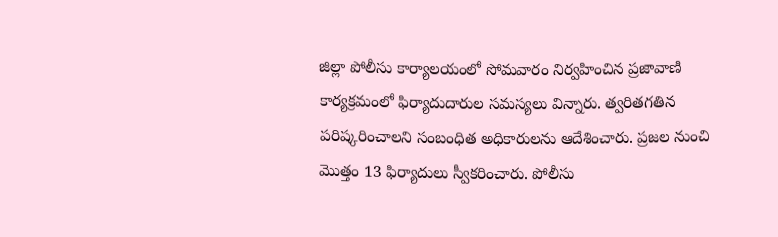జిల్లా పోలీసు కార్యాలయంలో సోమవారం నిర్వహించిన ప్రజావాణి కార్యక్రమంలో ఫిర్యాదుదారుల సమస్యలు విన్నారు. త్వరితగతిన పరిష్కరించాలని సంబంధిత అధికారులను ఆదేశించారు. ప్రజల నుంచి మొత్తం 13 ఫిర్యాదులు స్వీకరించారు. పోలీసు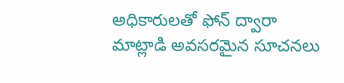అధికారులతో ఫోన్‌ ద్వారా మాట్లాడి అవసరమైన సూచనలు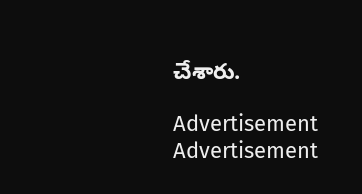చేశారు.

Advertisement
Advertisement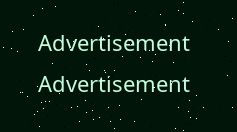Advertisement
Advertisement